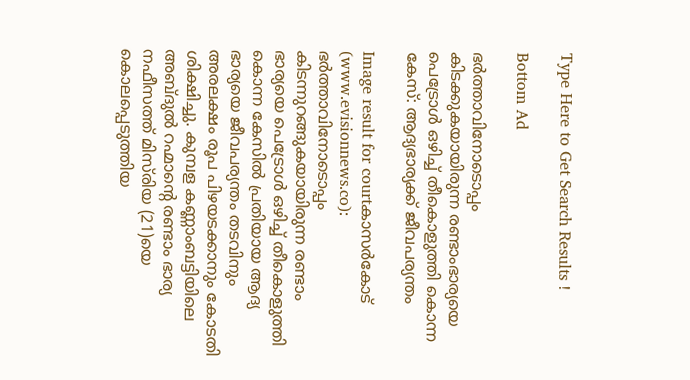Type Here to Get Search Results !

Bottom Ad

ഭര്‍ത്താവിനോടൊപ്പം കിടക്കുകയായിരുന്ന രണ്ടാംഭാര്യയെ പെട്രോള്‍ ഒഴിച്ച് തീകൊളുത്തി കൊന്ന കേസ്: ആദ്യഭാര്യക്ക് ജീവപര്യന്തം

Image result for courtകാസര്‍കോട് (www.evisionnews.co): ഭര്‍ത്താവിനോടൊപ്പം കിടന്നുറങ്ങുകയായിരുന്ന രണ്ടാം ഭാര്യയെ പെട്രോള്‍ ഒഴിച്ച് തീകൊളുത്തി കൊന്ന കേസില്‍ പ്രതിയായ ആദ്യ ഭാര്യയെ ജീവപര്യന്തം തടവിനും അരലക്ഷം രൂപ പിഴയടക്കാനും കോടതി ശിക്ഷിച്ചു. കുമ്പള കണ്ണാംബട്ടിയിലെ അബ്ദുല്‍ റഹ്മാന്റെ രണ്ടാം ഭാര്യ നഫീസത്ത് മിസ്‌രിയ (21)യെ കൊലപ്പെടുത്തിയ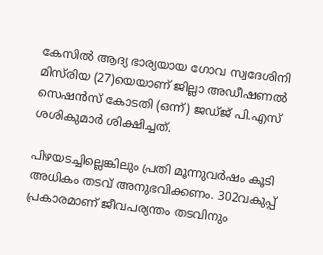കേസില്‍ ആദ്യ ഭാര്യയായ ഗോവ സ്വദേശിനി മിസ്‌രിയ (27)യെയാണ് ജില്ലാ അഡീഷണല്‍ സെഷന്‍സ് കോടതി (ഒന്ന്) ജഡ്ജ് പി.എസ് ശശികുമാര്‍ ശിക്ഷിച്ചത്.

പിഴയടച്ചില്ലെങ്കിലും പ്രതി മൂന്നുവര്‍ഷം കൂടി അധികം തടവ് അനുഭവിക്കണം. 302വകുപ്പ് പ്രകാരമാണ് ജീവപര്യന്തം തടവിനും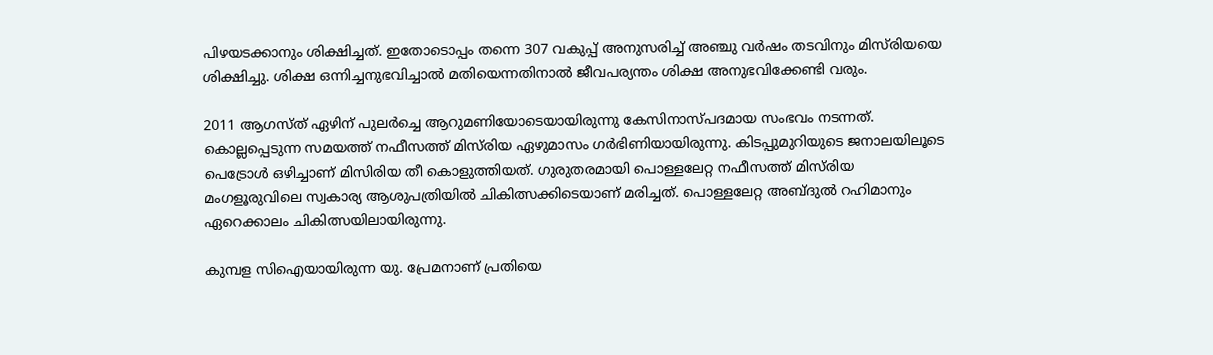പിഴയടക്കാനും ശിക്ഷിച്ചത്. ഇതോടൊപ്പം തന്നെ 307 വകുപ്പ് അനുസരിച്ച് അഞ്ചു വര്‍ഷം തടവിനും മിസ്‌രിയയെ ശിക്ഷിച്ചു. ശിക്ഷ ഒന്നിച്ചനുഭവിച്ചാല്‍ മതിയെന്നതിനാല്‍ ജീവപര്യന്തം ശിക്ഷ അനുഭവിക്കേണ്ടി വരും.

2011 ആഗസ്ത് ഏഴിന് പുലര്‍ച്ചെ ആറുമണിയോടെയായിരുന്നു കേസിനാസ്പദമായ സംഭവം നടന്നത്. കൊല്ലപ്പെടുന്ന സമയത്ത് നഫീസത്ത് മിസ്‌രിയ ഏഴുമാസം ഗര്‍ഭിണിയായിരുന്നു. കിടപ്പുമുറിയുടെ ജനാലയിലൂടെ പെട്രോള്‍ ഒഴിച്ചാണ് മിസിരിയ തീ കൊളുത്തിയത്. ഗുരുതരമായി പൊള്ളലേറ്റ നഫീസത്ത് മിസ്‌രിയ മംഗളൂരുവിലെ സ്വകാര്യ ആശുപത്രിയില്‍ ചികിത്സക്കിടെയാണ് മരിച്ചത്. പൊള്ളലേറ്റ അബ്ദുല്‍ റഹിമാനും ഏറെക്കാലം ചികിത്സയിലായിരുന്നു.

കുമ്പള സിഐയായിരുന്ന യു. പ്രേമനാണ് പ്രതിയെ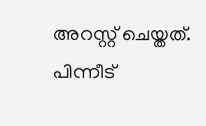അറസ്റ്റ് ചെയ്തത്. പിന്നീട്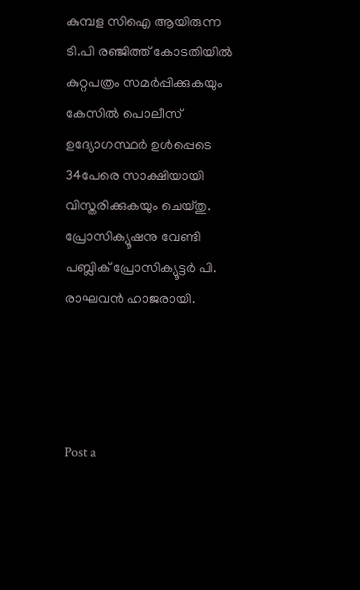കുമ്പള സിഐ ആയിരുന്ന ടി.പി രഞ്ജിത്ത് കോടതിയില്‍ കുറ്റപത്രം സമര്‍പ്പിക്കുകയും കേസില്‍ പൊലീസ് ഉദ്യോഗസ്ഥര്‍ ഉള്‍പ്പെടെ 34പേരെ സാക്ഷിയായി വിസ്തരിക്കുകയും ചെയ്തു. പ്രോസിക്യൂഷനു വേണ്ടി പബ്ലിക് പ്രോസിക്യൂട്ടര്‍ പി. രാഘവന്‍ ഹാജരായി.




Post a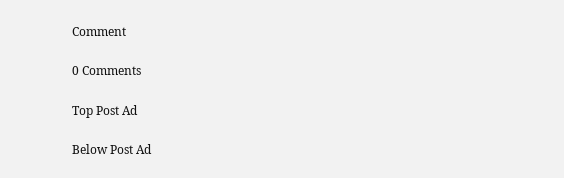Comment

0 Comments

Top Post Ad

Below Post Ad